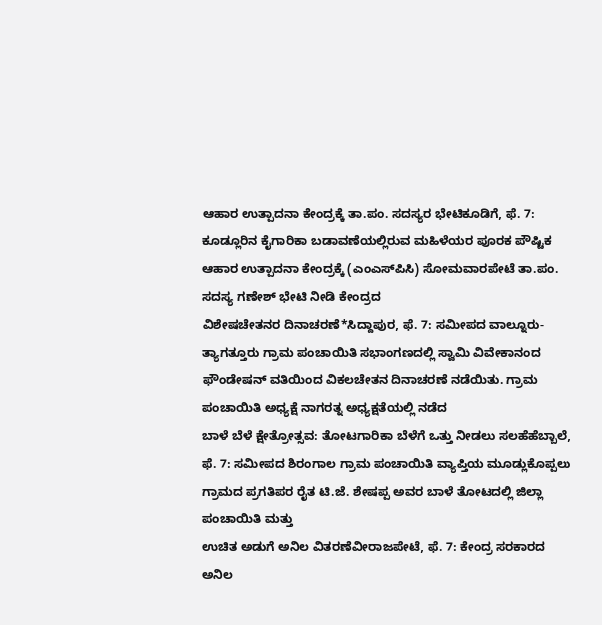ಆಹಾರ ಉತ್ಪಾದನಾ ಕೇಂದ್ರಕ್ಕೆ ತಾ.ಪಂ. ಸದಸ್ಯರ ಭೇಟಿಕೂಡಿಗೆ, ಫೆ. 7: ಕೂಡ್ಲೂರಿನ ಕೈಗಾರಿಕಾ ಬಡಾವಣೆಯಲ್ಲಿರುವ ಮಹಿಳೆಯರ ಪೂರಕ ಪೌಷ್ಟಿಕ ಆಹಾರ ಉತ್ಪಾದನಾ ಕೇಂದ್ರಕ್ಕೆ (ಎಂಎಸ್‍ಪಿಸಿ) ಸೋಮವಾರಪೇಟೆ ತಾ.ಪಂ. ಸದಸ್ಯ ಗಣೇಶ್ ಭೇಟಿ ನೀಡಿ ಕೇಂದ್ರದ
ವಿಶೇಷಚೇತನರ ದಿನಾಚರಣೆ*ಸಿದ್ದಾಪುರ, ಫೆ. 7: ಸಮೀಪದ ವಾಲ್ನೂರು-ತ್ಯಾಗತ್ತೂರು ಗ್ರಾಮ ಪಂಚಾಯಿತಿ ಸಭಾಂಗಣದಲ್ಲಿ ಸ್ವಾಮಿ ವಿವೇಕಾನಂದ ಫೌಂಡೇಷನ್ ವತಿಯಿಂದ ವಿಕಲಚೇತನ ದಿನಾಚರಣೆ ನಡೆಯಿತು. ಗ್ರಾಮ ಪಂಚಾಯಿತಿ ಅಧ್ಯಕ್ಷೆ ನಾಗರತ್ನ ಅಧ್ಯಕ್ಷತೆಯಲ್ಲಿ ನಡೆದ
ಬಾಳೆ ಬೆಳೆ ಕ್ಷೇತ್ರೋತ್ಸವ: ತೋಟಗಾರಿಕಾ ಬೆಳೆಗೆ ಒತ್ತು ನೀಡಲು ಸಲಹೆಹೆಬ್ಬಾಲೆ, ಫೆ. 7: ಸಮೀಪದ ಶಿರಂಗಾಲ ಗ್ರಾಮ ಪಂಚಾಯಿತಿ ವ್ಯಾಪ್ತಿಯ ಮೂಡ್ಲುಕೊಪ್ಪಲು ಗ್ರಾಮದ ಪ್ರಗತಿಪರ ರೈತ ಟಿ.ಜೆ. ಶೇಷಪ್ಪ ಅವರ ಬಾಳೆ ತೋಟದಲ್ಲಿ ಜಿಲ್ಲಾ ಪಂಚಾಯಿತಿ ಮತ್ತು
ಉಚಿತ ಅಡುಗೆ ಅನಿಲ ವಿತರಣೆವೀರಾಜಪೇಟೆ, ಫೆ. 7: ಕೇಂದ್ರ ಸರಕಾರದ ಅನಿಲ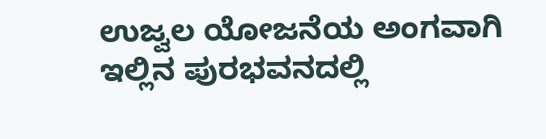ಉಜ್ವಲ ಯೋಜನೆಯ ಅಂಗವಾಗಿ ಇಲ್ಲಿನ ಪುರಭವನದಲ್ಲಿ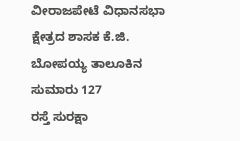ವೀರಾಜಪೇಟೆ ವಿಧಾನಸಭಾ ಕ್ಷೇತ್ರದ ಶಾಸಕ ಕೆ.ಜಿ. ಬೋಪಯ್ಯ ತಾಲೂಕಿನ ಸುಮಾರು 127
ರಸ್ತೆ ಸುರಕ್ಷಾ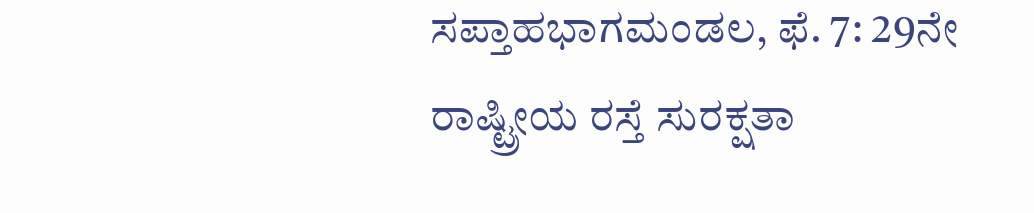ಸಪ್ತಾಹಭಾಗಮಂಡಲ, ಫೆ. 7: 29ನೇ ರಾಷ್ಟ್ರೀಯ ರಸ್ತೆ ಸುರಕ್ಷತಾ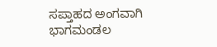ಸಪ್ತಾಹದ ಅಂಗವಾಗಿ ಭಾಗಮಂಡಲ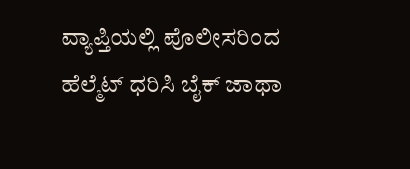ವ್ಯಾಪ್ತಿಯಲ್ಲಿ ಪೊಲೀಸರಿಂದ ಹೆಲ್ಮೆಟ್ ಧರಿಸಿ ಬೈಕ್ ಜಾಥಾ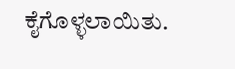ಕೈಗೊಳ್ಳಲಾಯಿತು.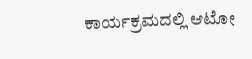ಕಾರ್ಯಕ್ರಮದಲ್ಲಿ ಆಟೋ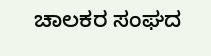ಚಾಲಕರ ಸಂಘದ